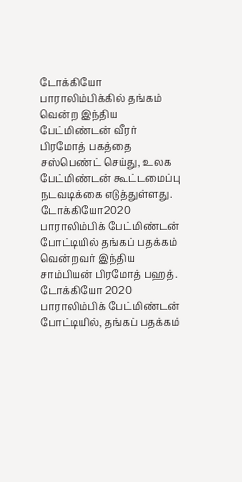டோக்கியோ பாராலிம்பிக்கில் தங்கம் வென்ற இந்திய பேட்மிண்டன் வீரர் பிரமோத் பகத்தை சஸ்பெண்ட் செய்து, உலக பேட்மிண்டன் கூட்டமைப்பு நடவடிக்கை எடுத்துள்ளது.
டோக்கியோ2020 பாராலிம்பிக் பேட்மிண்டன் போட்டியில் தங்கப் பதக்கம் வென்றவர் இந்திய சாம்பியன் பிரமோத் பஹத்.
டோக்கியோ 2020 பாராலிம்பிக் பேட்மிண்டன் போட்டியில், தங்கப் பதக்கம்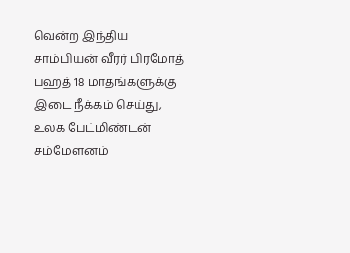வென்ற இந்திய சாம்பியன் வீரர் பிரமோத் பஹத் 18 மாதங்களுக்கு இடை நீக்கம் செய்து, உலக பேட்மிண்டன் சம்மேளனம்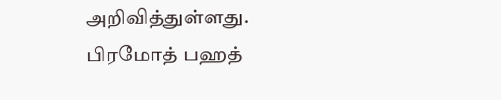அறிவித்துள்ளது.
பிரமோத் பஹத்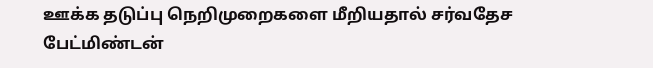ஊக்க தடுப்பு நெறிமுறைகளை மீறியதால் சர்வதேச பேட்மிண்டன்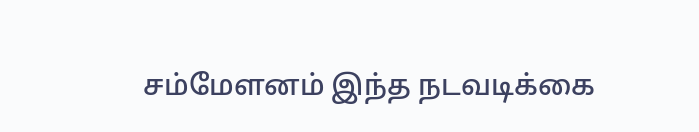சம்மேளனம் இந்த நடவடிக்கை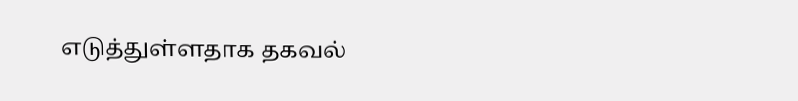எடுத்துள்ளதாக தகவல்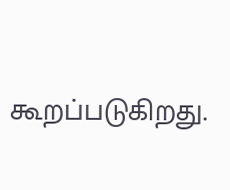கூறப்படுகிறது.